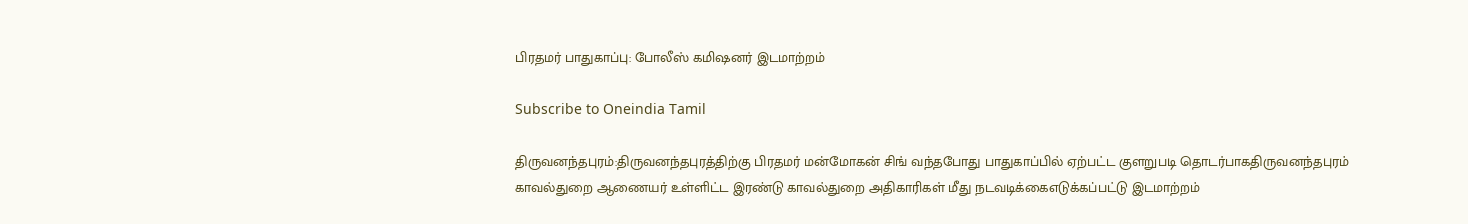பிரதமர் பாதுகாப்பு: போலீஸ் கமிஷனர் இடமாற்றம்

Subscribe to Oneindia Tamil

திருவனந்தபுரம்:திருவனந்தபுரத்திற்கு பிரதமர் மன்மோகன் சிங் வந்தபோது பாதுகாப்பில் ஏற்பட்ட குளறுபடி தொடர்பாகதிருவனந்தபுரம் காவல்துறை ஆணையர் உள்ளிட்ட இரண்டு காவல்துறை அதிகாரிகள் மீது நடவடிக்கைஎடுக்கப்பட்டு இடமாற்றம்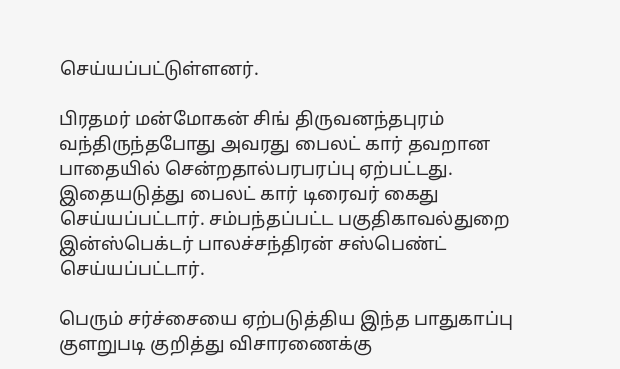செய்யப்பட்டுள்ளனர்.

பிரதமர் மன்மோகன் சிங் திருவனந்தபுரம் வந்திருந்தபோது அவரது பைலட் கார் தவறான பாதையில் சென்றதால்பரபரப்பு ஏற்பட்டது. இதையடுத்து பைலட் கார் டிரைவர் கைது செய்யப்பட்டார். சம்பந்தப்பட்ட பகுதிகாவல்துறை இன்ஸ்பெக்டர் பாலச்சந்திரன் சஸ்பெண்ட் செய்யப்பட்டார்.

பெரும் சர்ச்சையை ஏற்படுத்திய இந்த பாதுகாப்பு குளறுபடி குறித்து விசாரணைக்கு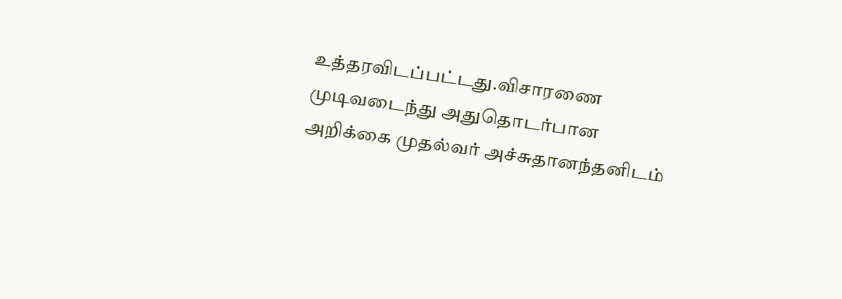உத்தரவிடப்பட்டது.விசாரணை முடிவடைந்து அதுதொடர்பான அறிக்கை முதல்வர் அச்சுதானந்தனிடம்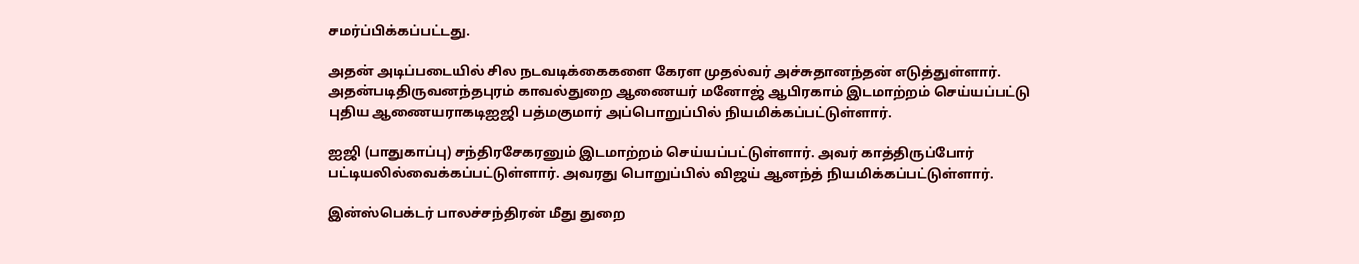சமர்ப்பிக்கப்பட்டது.

அதன் அடிப்படையில் சில நடவடிக்கைகளை கேரள முதல்வர் அச்சுதானந்தன் எடுத்துள்ளார். அதன்படிதிருவனந்தபுரம் காவல்துறை ஆணையர் மனோஜ் ஆபிரகாம் இடமாற்றம் செய்யப்பட்டு புதிய ஆணையராகடிஐஜி பத்மகுமார் அப்பொறுப்பில் நியமிக்கப்பட்டுள்ளார்.

ஐஜி (பாதுகாப்பு) சந்திரசேகரனும் இடமாற்றம் செய்யப்பட்டுள்ளார். அவர் காத்திருப்போர் பட்டியலில்வைக்கப்பட்டுள்ளார். அவரது பொறுப்பில் விஜய் ஆனந்த் நியமிக்கப்பட்டுள்ளார்.

இன்ஸ்பெக்டர் பாலச்சந்திரன் மீது துறை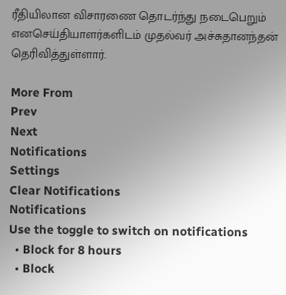ரீதியிலான விசாரணை தொடர்ந்து நடைபெறும் எனசெய்தியாளர்களிடம் முதல்வர் அச்சுதானந்தன் தெரிவித்துள்ளார்.

More From
Prev
Next
Notifications
Settings
Clear Notifications
Notifications
Use the toggle to switch on notifications
  • Block for 8 hours
  • Block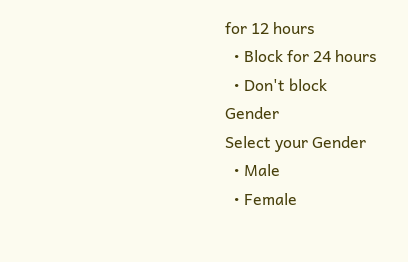for 12 hours
  • Block for 24 hours
  • Don't block
Gender
Select your Gender
  • Male
  • Female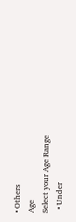• Others
Age
Select your Age Range
  • Under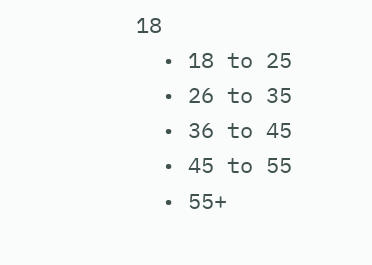18
  • 18 to 25
  • 26 to 35
  • 36 to 45
  • 45 to 55
  • 55+